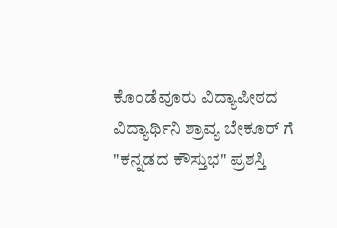ಕೊಂಡೆವೂರು ವಿದ್ಯಾಪೀಠದ ವಿದ್ಯಾರ್ಥಿನಿ ಶ್ರಾವ್ಯ ಬೇಕೂರ್ ಗೆ "ಕನ್ನಡದ ಕೌಸ್ತುಭ" ಪ್ರಶಸ್ತಿ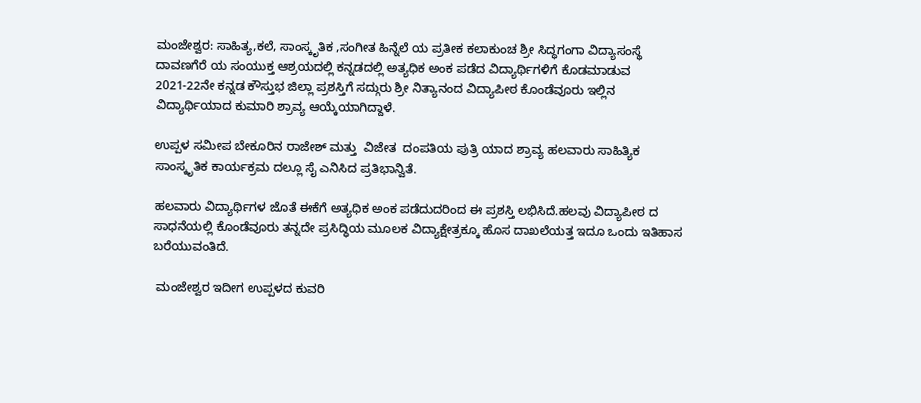ಮಂಜೇಶ್ವರ: ಸಾಹಿತ್ಯ,ಕಲೆ, ಸಾಂಸ್ಕೃತಿಕ ,ಸಂಗೀತ ಹಿನ್ನೆಲೆ ಯ ಪ್ರತೀಕ ಕಲಾಕುಂಚ ಶ್ರೀ ಸಿದ್ಧಗಂಗಾ ವಿದ್ಯಾಸಂಸ್ಥೆ ದಾವಣಗೆರೆ ಯ ಸಂಯುಕ್ತ ಆಶ್ರಯದಲ್ಲಿ ಕನ್ನಡದಲ್ಲಿ ಅತ್ಯಧಿಕ ಅಂಕ ಪಡೆದ ವಿದ್ಯಾರ್ಥಿಗಳಿಗೆ ಕೊಡಮಾಡುವ 2021-22ನೇ ಕನ್ನಡ ಕೌಸ್ತುಭ ಜಿಲ್ಲಾ ಪ್ರಶಸ್ತಿಗೆ ಸದ್ಗುರು ಶ್ರೀ ನಿತ್ಯಾನಂದ ವಿದ್ಯಾಪೀಠ ಕೊಂಡೆವೂರು ಇಲ್ಲಿನ ವಿದ್ಯಾರ್ಥಿಯಾದ ಕುಮಾರಿ ಶ್ರಾವ್ಯ ಆಯ್ಕೆಯಾಗಿದ್ದಾಳೆ.

ಉಪ್ಪಳ ಸಮೀಪ ಬೇಕೂರಿನ ರಾಜೇಶ್ ಮತ್ತು  ವಿಜೇತ  ದಂಪತಿಯ ಪುತ್ರಿ ಯಾದ ಶ್ರಾವ್ಯ ಹಲವಾರು ಸಾಹಿತ್ಯಿಕ ಸಾಂಸ್ಕೃತಿಕ ಕಾರ್ಯಕ್ರಮ ದಲ್ಲೂ ಸೈ ಎನಿಸಿದ ಪ್ರತಿಭಾನ್ವಿತೆ.

ಹಲವಾರು ವಿದ್ಯಾರ್ಥಿಗಳ ಜೊತೆ ಈಕೆಗೆ ಅತ್ಯಧಿಕ ಅಂಕ ಪಡೆದುದರಿಂದ ಈ ಪ್ರಶಸ್ತಿ ಲಭಿಸಿದೆ.ಹಲವು ವಿದ್ಯಾಪೀಠ ದ ಸಾಧನೆಯಲ್ಲಿ ಕೊಂಡೆವೂರು ತನ್ನದೇ ಪ್ರಸಿದ್ಧಿಯ ಮೂಲಕ ವಿದ್ಯಾಕ್ಷೇತ್ರಕ್ಕೂ ಹೊಸ ದಾಖಲೆಯತ್ತ ಇದೂ ಒಂದು ಇತಿಹಾಸ ಬರೆಯುವಂತಿದೆ.

 ಮಂಜೇಶ್ವರ ಇದೀಗ ಉಪ್ಪಳದ ಕುವರಿ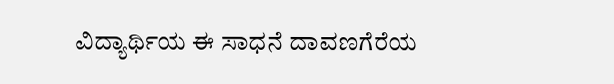ವಿದ್ಯಾರ್ಥಿಯ ಈ ಸಾಧನೆ ದಾವಣಗೆರೆಯ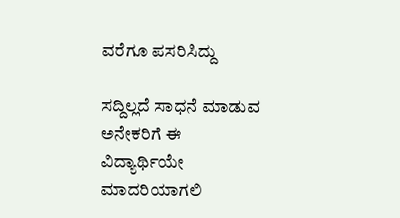ವರೆಗೂ ಪಸರಿಸಿದ್ದು

ಸದ್ದಿಲ್ಲದೆ ಸಾಧನೆ ಮಾಡುವ ಅನೇಕರಿಗೆ ಈ ವಿದ್ಯಾರ್ಥಿಯೇ ಮಾದರಿಯಾಗಲಿ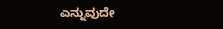ಎನ್ನುವುದೇ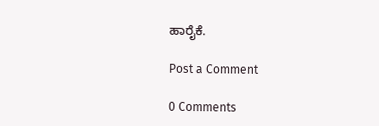ಹಾರೈಕೆ.

Post a Comment

0 Comments